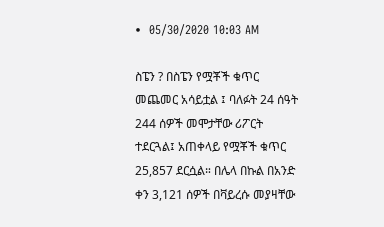•  05/30/2020 10:03 AM

ስፔን ? በስፔን የሟቾች ቁጥር መጨመር አሳይቷል ፤ ባለፉት 24 ሰዓት 244 ሰዎች መሞታቸው ሪፖርት ተደርጓል፤ አጠቀላይ የሟቾች ቁጥር 25,857 ደርሷል። በሌላ በኩል በአንድ ቀን 3,121 ሰዎች በቫይረሱ መያዛቸው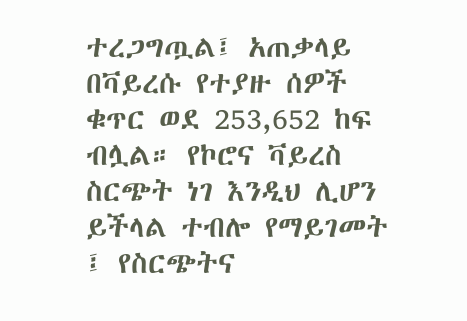ተረጋግጧል፤ አጠቃላይ በቫይረሱ የተያዙ ሰዎች ቁጥር ወደ 253,652 ከፍ ብሏል። የኮሮና ቫይረስ ስርጭት ነገ እንዲህ ሊሆን ይችላል ተብሎ የማይገመት ፤ የስርጭትና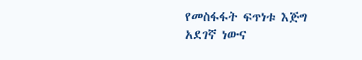የመስፋፋት ፍጥነቱ እጅግ አደገኛ ነውና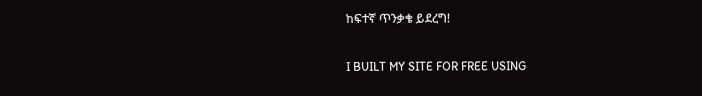ከፍተኛ ጥንቃቄ ይደረግ!

I BUILT MY SITE FOR FREE USING